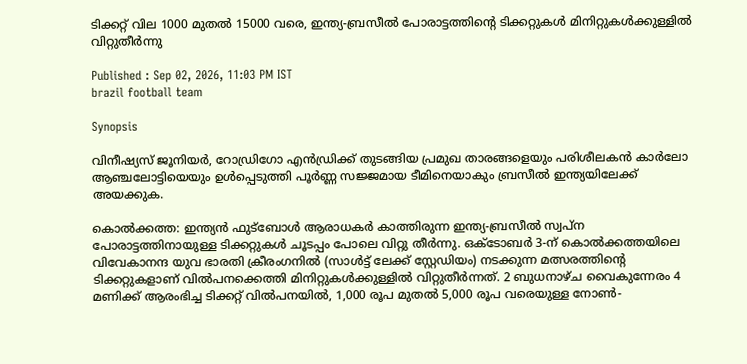ടിക്കറ്റ് വില 1000 മുതല്‍ 15000 വരെ, ഇന്ത്യ-ബ്രസീൽ പോരാട്ടത്തിന്‍റെ ടിക്കറ്റുകൾ മിനിറ്റുകൾക്കുള്ളിൽ വിറ്റുതീർന്നു

Published : Sep 02, 2026, 11:03 PM IST
brazil football team

Synopsis

വിനീഷ്യസ് ജൂനിയർ, റോഡ്രിഗോ എന്‍ഡ്രിക്ക് തുടങ്ങിയ പ്രമുഖ താരങ്ങളെയും പരിശീലകൻ കാർലോ ആഞ്ചലോട്ടിയെയും ഉൾപ്പെടുത്തി പൂർണ്ണ സജ്ജമായ ടീമിനെയാകും ബ്രസീൽ ഇന്ത്യയിലേക്ക് അയക്കുക.

കൊല്‍ക്കത്ത: ഇന്ത്യൻ ഫുട്ബോൾ ആരാധകർ കാത്തിരുന്ന ഇന്ത്യ-ബ്രസീൽ സ്വപ്ന പോരാട്ടത്തിനായുള്ള ടിക്കറ്റുകള്‍ ചൂടപ്പം പോലെ വിറ്റു തീര്‍ന്നു. ഒക്ടോബർ 3-ന് കൊൽക്കത്തയിലെ വിവേകാനന്ദ യുവ ഭാരതി ക്രീരംഗനിൽ (സാൾട്ട് ലേക്ക് സ്റ്റേഡിയം) നടക്കുന്ന മത്സരത്തിന്‍റെ ടിക്കറ്റുകളാണ് വില്‍പനക്കെത്തി മിനിറ്റുകൾക്കുള്ളിൽ വിറ്റുതീർന്നത്. 2 ബുധനാഴ്ച വൈകുന്നേരം 4 മണിക്ക് ആരംഭിച്ച ടിക്കറ്റ് വിൽപനയിൽ, 1,000 രൂപ മുതൽ 5,000 രൂപ വരെയുള്ള നോൺ-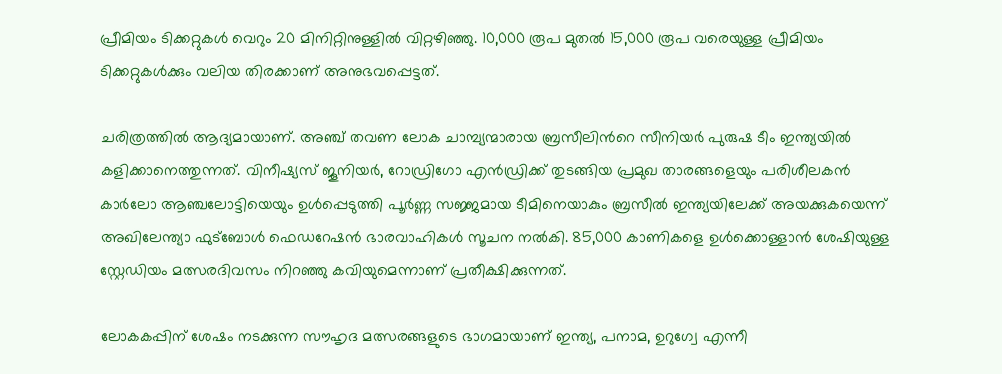പ്രീമിയം ടിക്കറ്റുകൾ വെറും 20 മിനിറ്റിനുള്ളിൽ വിറ്റഴിഞ്ഞു. 10,000 രൂപ മുതൽ 15,000 രൂപ വരെയുള്ള പ്രീമിയം ടിക്കറ്റുകൾക്കും വലിയ തിരക്കാണ് അനുഭവപ്പെട്ടത്.

ചരിത്രത്തിൽ ആദ്യമായാണ്. അഞ്ച് തവണ ലോക ചാമ്പ്യന്മാരായ ബ്രസീലിന്‍റെ സീനിയർ പുരുഷ ടീം ഇന്ത്യയിൽ കളിക്കാനെത്തുന്നത്. വിനീഷ്യസ് ജൂനിയർ, റോഡ്രിഗോ എന്‍ഡ്രിക്ക് തുടങ്ങിയ പ്രമുഖ താരങ്ങളെയും പരിശീലകൻ കാർലോ ആഞ്ചലോട്ടിയെയും ഉൾപ്പെടുത്തി പൂർണ്ണ സജ്ജമായ ടീമിനെയാകും ബ്രസീൽ ഇന്ത്യയിലേക്ക് അയക്കുകയെന്ന് അഖിലേന്ത്യാ ഫുട്ബോള്‍ ഫെഡറേഷൻ ഭാരവാഹികൾ സൂചന നൽകി. 85,000 കാണികളെ ഉൾക്കൊള്ളാൻ ശേഷിയുള്ള സ്റ്റേഡിയം മത്സരദിവസം നിറഞ്ഞു കവിയുമെന്നാണ് പ്രതീക്ഷിക്കുന്നത്.

ലോകകപ്പിന് ശേഷം നടക്കുന്ന സൗഹൃദ മത്സരങ്ങളുടെ ഭാഗമായാണ് ഇന്ത്യ, പനാമ, ഉറുഗ്വേ എന്നീ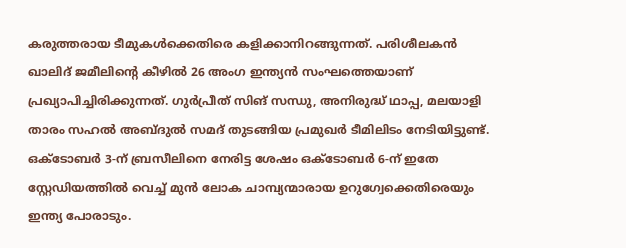കരുത്തരായ ടീമുകൾക്കെതിരെ കളിക്കാനിറങ്ങുന്നത്. പരിശീലകൻ ഖാലിദ് ജമീലിന്‍റെ കീഴിൽ 26 അംഗ ഇന്ത്യൻ സംഘത്തെയാണ് പ്രഖ്യാപിച്ചിരിക്കുന്നത്. ഗുർപ്രീത് സിങ് സന്ധു, അനിരുദ്ധ് ഥാപ്പ, മലയാളി താരം സഹൽ അബ്ദുൽ സമദ് തുടങ്ങിയ പ്രമുഖർ ടീമിലിടം നേടിയിട്ടുണ്ട്. ഒക്ടോബർ 3-ന് ബ്രസീലിനെ നേരിട്ട ശേഷം ഒക്ടോബർ 6-ന് ഇതേ സ്റ്റേഡിയത്തിൽ വെച്ച് മുൻ ലോക ചാമ്പ്യന്മാരായ ഉറുഗ്വേക്കെതിരെയും ഇന്ത്യ പോരാടും.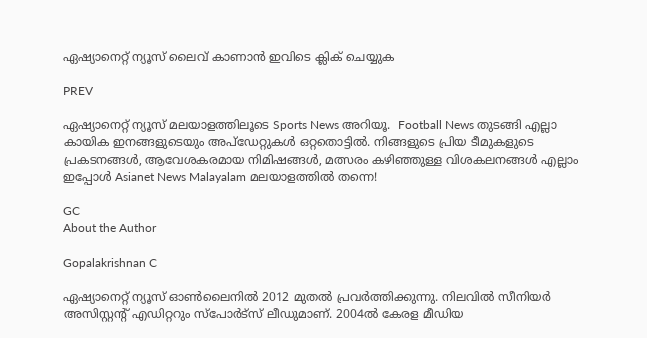ഏഷ്യാനെറ്റ് ന്യൂസ് ലൈവ് കാണാന്‍ ഇവിടെ ക്ലിക് ചെയ്യുക

PREV

ഏഷ്യാനെറ്റ് ന്യൂസ് മലയാളത്തിലൂടെ Sports News അറിയൂ.  Football News തുടങ്ങി എല്ലാ കായിക ഇനങ്ങളുടെയും അപ്‌ഡേറ്റുകൾ ഒറ്റതൊട്ടിൽ. നിങ്ങളുടെ പ്രിയ ടീമുകളുടെ പ്രകടനങ്ങൾ, ആവേശകരമായ നിമിഷങ്ങൾ, മത്സരം കഴിഞ്ഞുള്ള വിശകലനങ്ങൾ എല്ലാം ഇപ്പോൾ Asianet News Malayalam മലയാളത്തിൽ തന്നെ!

GC
About the Author

Gopalakrishnan C

ഏഷ്യാനെറ്റ് ന്യൂസ് ഓണ്‍ലൈനില്‍ 2012 മുതല്‍ പ്രവര്‍ത്തിക്കുന്നു. നിലവില്‍ സീനിയര്‍ അസിസ്റ്റന്‍റ് എഡിറ്ററും സ്പോർട്സ് ലീഡുമാണ്. 2004ൽ കേരള മീഡിയ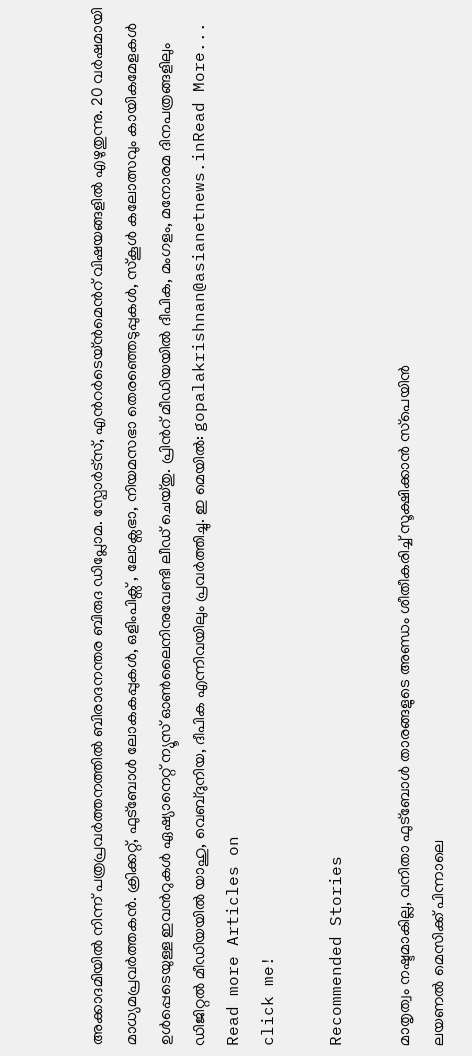അക്കാദമിയില്‍ നിന്ന് പത്രപ്രവര്‍ത്തനത്തില്‍ ബിരാദനന്തര ബിരുദ ഡിപ്ലോമ. സ്പോര്‍ട്സ്, എന്‍റര്‍ടെയ്ൻമെന്‍റ് വിഷയങ്ങളില്‍ എഴുതുന്നു. 20 വര്‍ഷമായി മാധ്യമപ്രവര്‍ത്തകൻ. ക്രിക്കറ്റ്, ഫുട്ബോള്‍ ലോകകപ്പുകൾ, ഒളിംപിക്സ് , ലോക്സഭാ, നിയമസഭാ തെരഞ്ഞെടുപ്പുകള്‍, സ്കൂള്‍ കലോത്സവും കായികമേളകള്‍ ഉള്‍പ്പെടെയുള്ള ഇവന്‍റുകള്‍ ഏഷ്യാനെറ്റ് ന്യൂസ് ഓണ്‍ലൈനിനുവേണ്ടി ലീഡ് ചെയ്തു. പ്രിന്‍റ് മീഡിയയില്‍ ദീപിക, മംഗളം, മനോരമ ദിനപത്രങ്ങളിലും ഡിജിറ്റൽ മീഡിയയില്‍ യാഹു, വെബ്ദുനിയ, ദീപിക എന്നിവയിലും പ്രവര്‍ത്തിച്ചു. ഇ മെയില്‍: gopalakrishnan@asianetnews.inRead More...
Read more Articles on
click me!

Recommended Stories

മാതൃത്വം നഷ്ടമാകില്ല, വനിതാ ഫുട്‌ബോള്‍ താരങ്ങളുടെ അണ്ഡം ശീതീകരിച്ച്‌ സൂക്ഷിക്കാന്‍ സ്‌പെയിന്‍
ലയണല്‍ മെസിക്ക് പിന്നാലെ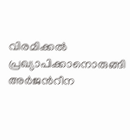വിരമിക്കൽ പ്രഖ്യാപിക്കാനൊരുങ്ങി അര്‍ജന്‍റീന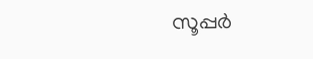സൂപ്പര്‍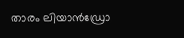താരം ലിയാൻഡ്രോ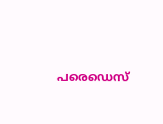പരെഡെസ്